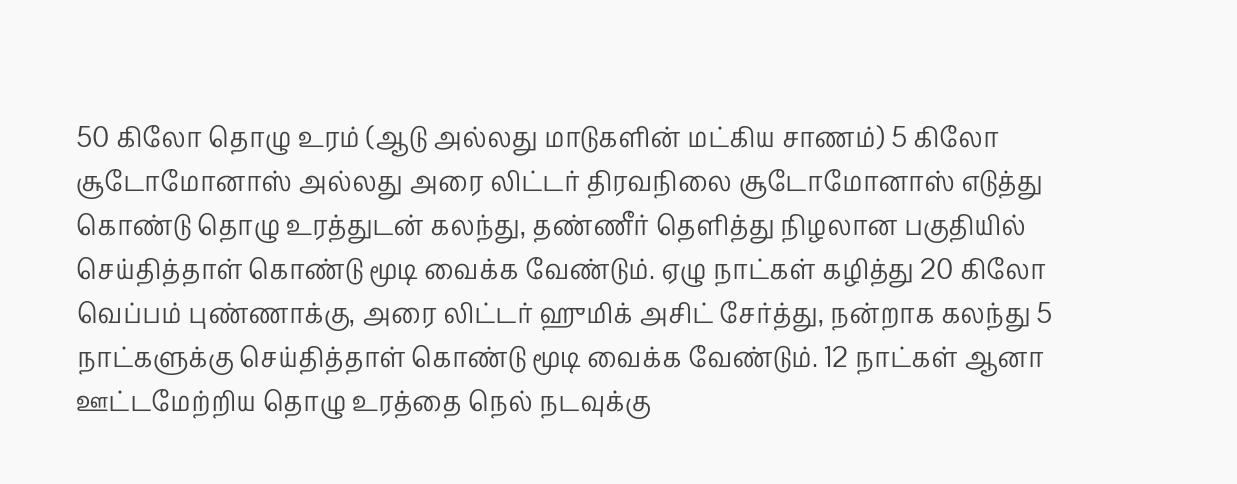50 கிலோ தொழு உரம் (ஆடு அல்லது மாடுகளின் மட்கிய சாணம்) 5 கிலோ சூடோமோனாஸ் அல்லது அரை லிட்டர் திரவநிலை சூடோமோனாஸ் எடுத்து கொண்டு தொழு உரத்துடன் கலந்து, தண்ணீர் தெளித்து நிழலான பகுதியில் செய்தித்தாள் கொண்டு மூடி வைக்க வேண்டும். ஏழு நாட்கள் கழித்து 20 கிலோ வெப்பம் புண்ணாக்கு, அரை லிட்டர் ஹுமிக் அசிட் சேர்த்து, நன்றாக கலந்து 5 நாட்களுக்கு செய்தித்தாள் கொண்டு மூடி வைக்க வேண்டும். 12 நாட்கள் ஆனா ஊட்டமேற்றிய தொழு உரத்தை நெல் நடவுக்கு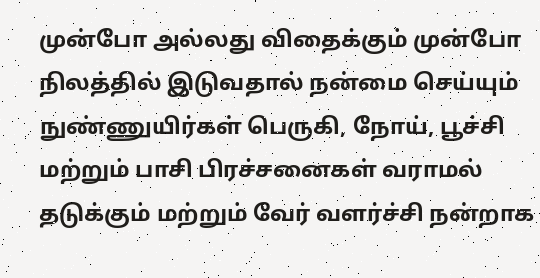முன்போ அல்லது விதைக்கும் முன்போ நிலத்தில் இடுவதால் நன்மை செய்யும் நுண்ணுயிர்கள் பெருகி, நோய், பூச்சி மற்றும் பாசி பிரச்சனைகள் வராமல் தடுக்கும் மற்றும் வேர் வளர்ச்சி நன்றாக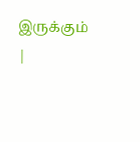இருக்கும்
|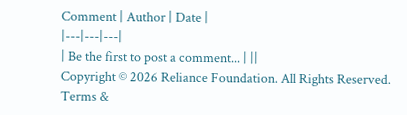Comment | Author | Date |
|---|---|---|
| Be the first to post a comment... | ||
Copyright © 2026 Reliance Foundation. All Rights Reserved. Terms &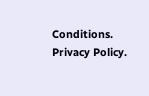Conditions. Privacy Policy.